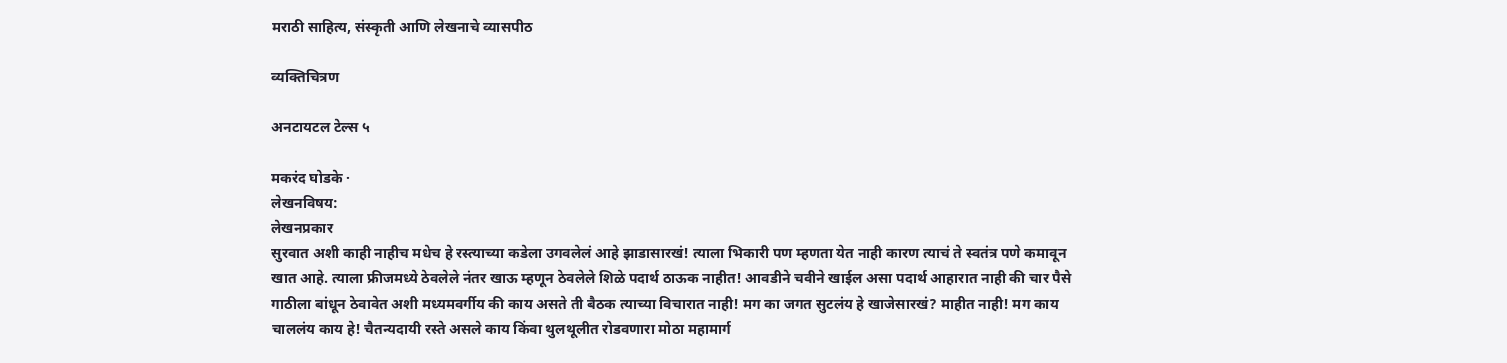मराठी साहित्य, संस्कृती आणि लेखनाचे व्यासपीठ

व्यक्तिचित्रण

अनटायटल टेल्स ५

मकरंद घोडके ·
लेखनविषय:
लेखनप्रकार
सुरवात अशी काही नाहीच मधेच हे रस्त्याच्या कडेला उगवलेलं आहे झाडासारखं! त्याला भिकारी पण म्हणता येत नाही कारण त्याचं ते स्वतंत्र पणे कमावून खात आहे. त्याला फ्रीजमध्ये ठेवलेले नंतर खाऊ म्हणून ठेवलेले शिळे पदार्थ ठाऊक नाहीत! आवडीने चवीने खाईल असा पदार्थ आहारात नाही की चार पैसे गाठीला बांधून ठेवावेत अशी मध्यमवर्गीय की काय असते ती बैठक त्याच्या विचारात नाही! मग का जगत सुटलंय हे खाजेसारखं? माहीत नाही! मग काय चाललंय काय हे! चैतन्यदायी रस्ते असले काय किंवा थुलथूलीत रोडवणारा मोठा महामार्ग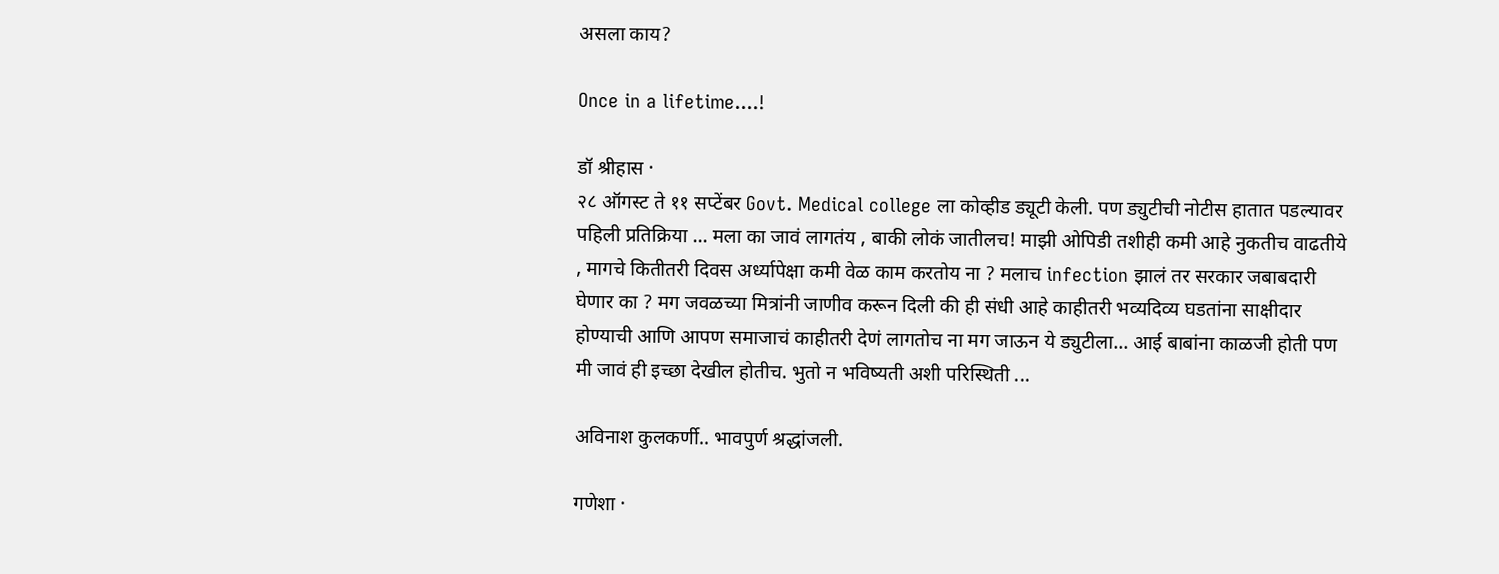असला काय?

Once in a lifetime....!

डॉ श्रीहास ·
२८ ऑगस्ट ते ११ सप्टेंबर Govt. Medical college ला कोव्हीड ड्यूटी केली. पण ड्युटीची नोटीस हातात पडल्यावर पहिली प्रतिक्रिया ... मला का जावं लागतंय , बाकी लोकं जातीलच! माझी ओपिडी तशीही कमी आहे नुकतीच वाढतीये , मागचे कितीतरी दिवस अर्ध्यापेक्षा कमी वेळ काम करतोय ना ? मलाच infection झालं तर सरकार जबाबदारी घेणार का ? मग जवळच्या मित्रांनी जाणीव करून दिली की ही संधी आहे काहीतरी भव्यदिव्य घडतांना साक्षीदार होण्याची आणि आपण समाजाचं काहीतरी देणं लागतोच ना मग जाऊन ये ड्युटीला... आई बाबांना काळजी होती पण मी जावं ही इच्छा देखील होतीच. भुतो न भविष्यती अशी परिस्थिती ...

अविनाश कुलकर्णी.. भावपुर्ण श्रद्धांजली.

गणेशा ·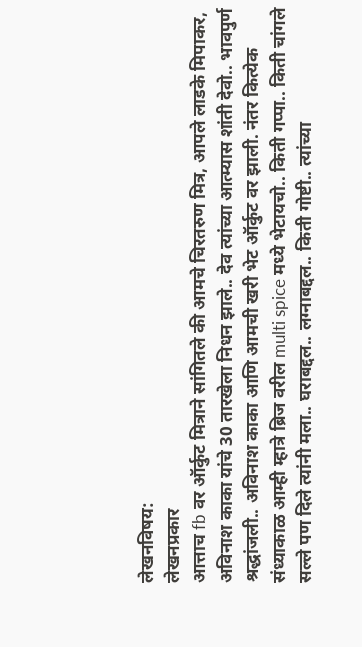लेखनविषय:
लेखनप्रकार
आत्ताच fb वर ऑर्कुट मित्राने सांगितले की आमचे चिरतरुण मित्र, आपले लाडके मिपाकर, अविनाश काका यांचे 30 तारखेला निधन झाले.. देव त्यांच्या आत्म्यास शांती देवो.. भावपुर्ण श्रद्धांजली.. अविनाश काका आणि आमची खरी भेट ऑर्कुट वर झाली. नंतर कित्येक संध्याकाळ आम्ही म्हात्रे ब्रिज वरील multi spice मध्ये भेटायचो.. किती गप्पा.. किती चांगले सल्ले पण दिले त्यांनी मला.. घराबद्दल.. लग्नाबद्दल.. किती गोष्टी.. त्यांच्या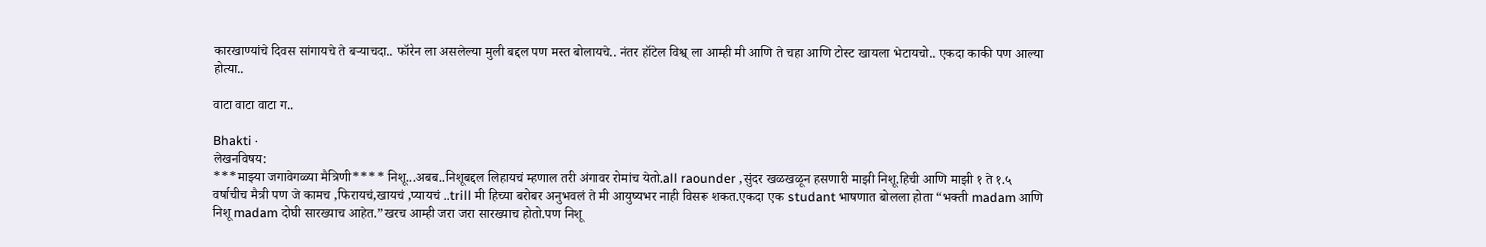कारखाण्यांचे दिवस सांगायचे ते बऱ्याचदा.. फॉरेन ला असलेल्या मुली बद्दल पण मस्त बोलायचे.. नंतर हॉटेल विश्व् ला आम्ही मी आणि ते चहा आणि टोस्ट खायला भेटायचो.. एकदा काकी पण आल्या होत्या..

वाटा वाटा वाटा ग..

Bhakti ·
लेखनविषय:
***माझ्या जगावेगळ्या मैत्रिणी**** निशू...अबब..निशूबद्दल लिहायचं म्हणाल तरी अंगावर रोमांच येतो.all raounder ,सुंदर खळखळून हसणारी माझी निशू.हिची आणि माझी १ ते १.५ वर्षाचीच मैत्री पण जे कामच ,फिरायचं,खायचं ,प्यायचं ..trill मी हिच्या बरोबर अनुभवलं ते मी आयुष्यभर नाही विसरू शकत.एकदा एक studant भाषणात बोलला होता “भक्ती madam आणि निशू madam दोघी सारख्याच आहेत.”खरच आम्ही जरा जरा सारख्याच होतो.पण निशू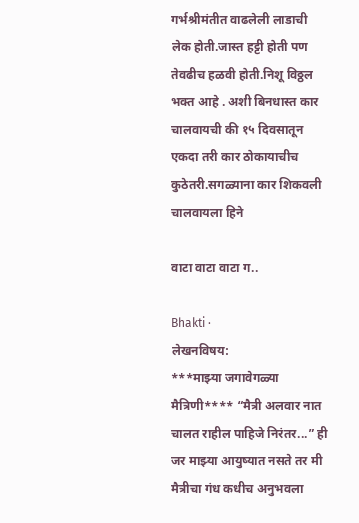गर्भश्रीमंतीत वाढलेली लाडाची लेक होती.जास्त हट्टी होती पण तेवढीच हळवी होती.निशू विठ्ठल भक्त आहे . अशी बिनधास्त कार चालवायची की १५ दिवसातून एकदा तरी कार ठोकायाचीच कुठेतरी.सगळ्याना कार शिकवली चालवायला हिने

वाटा वाटा वाटा ग..

Bhakti ·
लेखनविषय:
***माझ्या जगावेगळ्या मैत्रिणी**** “मैत्री अलवार नात चालत राहील पाहिजे निरंतर...” ही जर माझ्या आयुष्यात नसते तर मी मैत्रीचा गंध कधीच अनुभवला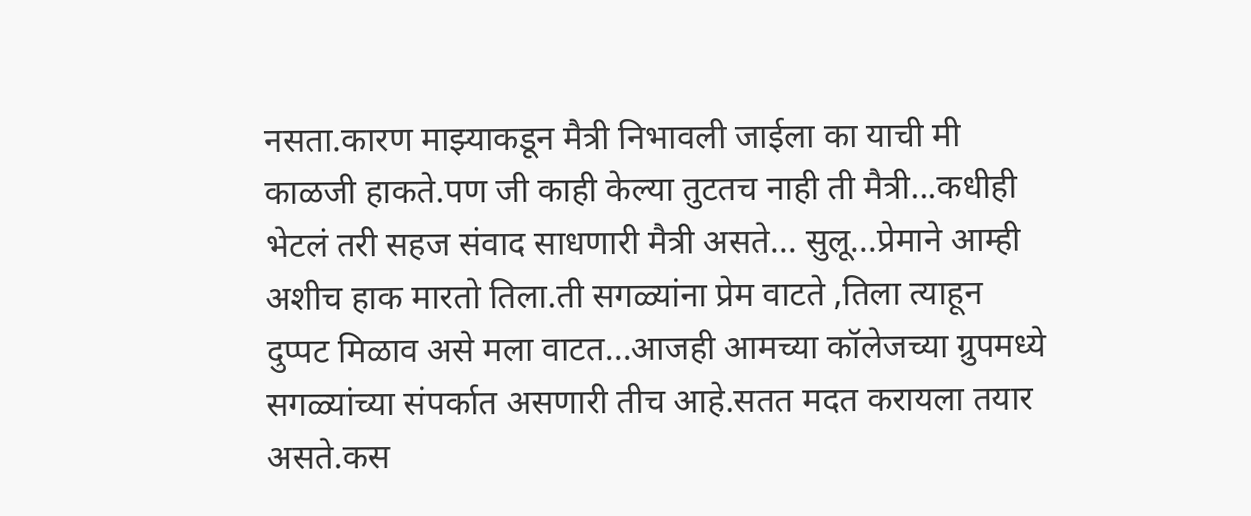नसता.कारण माझ्याकडून मैत्री निभावली जाईला का याची मी काळजी हाकते.पण जी काही केल्या तुटतच नाही ती मैत्री...कधीही भेटलं तरी सहज संवाद साधणारी मैत्री असते... सुलू...प्रेमाने आम्ही अशीच हाक मारतो तिला.ती सगळ्यांना प्रेम वाटते ,तिला त्याहून दुप्पट मिळाव असे मला वाटत...आजही आमच्या कॉलेजच्या ग्रुपमध्ये सगळ्यांच्या संपर्कात असणारी तीच आहे.सतत मदत करायला तयार असते.कस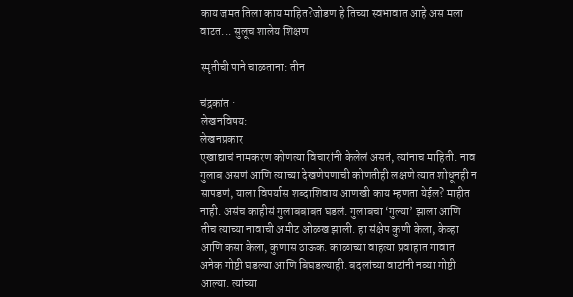काय जमत तिला काय माहित?जोडण हे तिच्या स्वभावात आहे अस मला वाटत... सुलूच शालेय शिक्षण

स्मृतीची पाने चाळताना: तीन

चंद्रकांत ·
लेखनविषय:
लेखनप्रकार
एखाद्याचं नामकरण कोणत्या विचारांनी केलेलं असतं, त्यांनाच माहिती. नाव गुलाब असणं आणि त्याच्या देखणेपणाची कोणतीही लक्षणे त्यात शोधूनही न सापडणं, याला विपर्यास शब्दाशिवाय आणखी काय म्हणता येईल? माहीत नाही. असंच काहीसं गुलाबबाबत घडलं. गुलाबचा ‘गुल्या’ झाला आणि तीच त्याच्या नावाची अमीट ओळख झाली. हा संक्षेप कुणी केला, केव्हा आणि कसा केला, कुणास ठाऊक. काळाच्या वाहत्या प्रवाहात गावात अनेक गोष्टी घडल्या आणि बिघडल्याही. बदलांच्या वाटांनी नव्या गोष्टी आल्या. त्यांच्या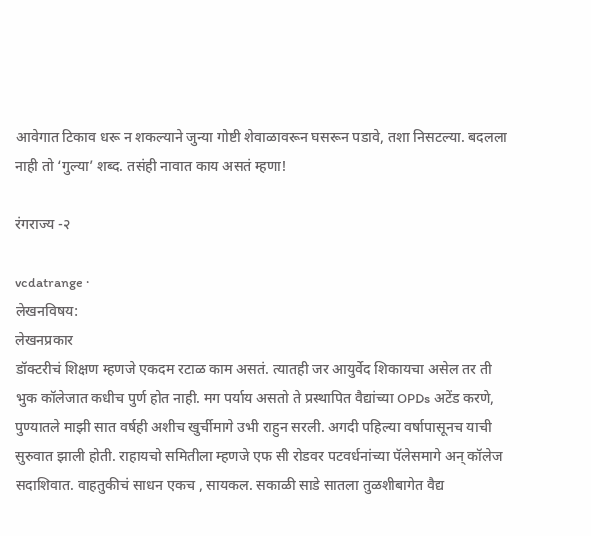आवेगात टिकाव धरू न शकल्याने जुन्या गोष्टी शेवाळावरून घसरून पडावे, तशा निसटल्या. बदलला नाही तो ‘गुल्या’ शब्द. तसंही नावात काय असतं म्हणा!

रंगराज्य -२

vcdatrange ·
लेखनविषय:
लेखनप्रकार
डॉक्टरीचं शिक्षण म्हणजे एकदम रटाळ काम असतं. त्यातही जर आयुर्वेद शिकायचा असेल तर ती भुक कॉलेजात कधीच पुर्ण होत नाही. मग पर्याय असतो ते प्रस्थापित वैद्यांच्या OPDs अटेंड करणे, पुण्यातले माझी सात वर्षही अशीच खुर्चीमागे उभी राहुन सरली. अगदी पहिल्या वर्षापासूनच याची सुरुवात झाली होती. राहायचो समितीला म्हणजे एफ सी रोडवर पटवर्धनांच्या पॅलेसमागे अन् कॉलेज सदाशिवात. वाहतुकीचं साधन एकच , सायकल. सकाळी साडे सातला तुळशीबागेत वैद्य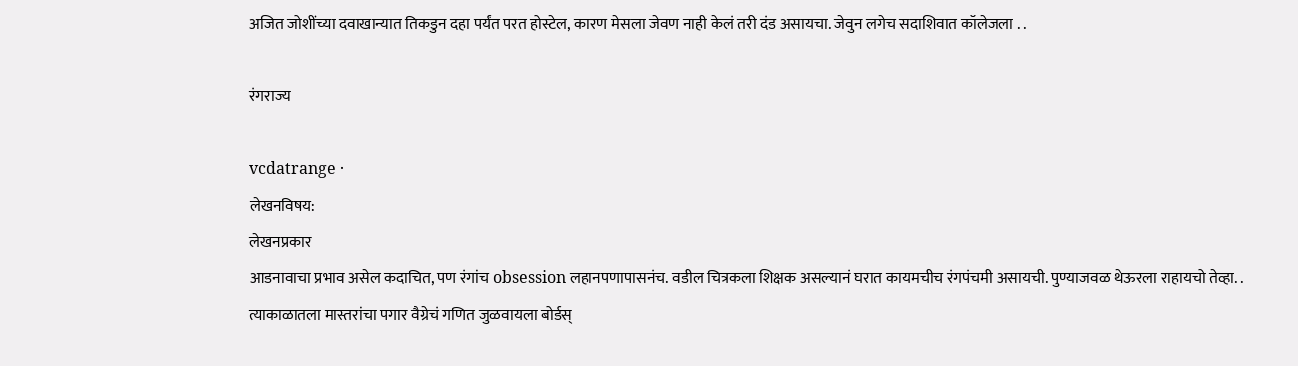अजित जोशींच्या दवाखान्यात तिकडुन दहा पर्यंत परत होस्टेल, कारण मेसला जेवण नाही केलं तरी दंड असायचा. जेवुन लगेच सदाशिवात कॉलेजला . .

रंगराज्य

vcdatrange ·
लेखनविषय:
लेखनप्रकार
आडनावाचा प्रभाव असेल कदाचित, पण रंगांच obsession लहानपणापासनंच. वडील चित्रकला शिक्षक असल्यानं घरात कायमचीच रंगपंचमी असायची. पुण्याजवळ थेऊरला राहायचो तेव्हा. . त्याकाळातला मास्तरांचा पगार वैग्रेचं गणित जुळवायला बोर्डस्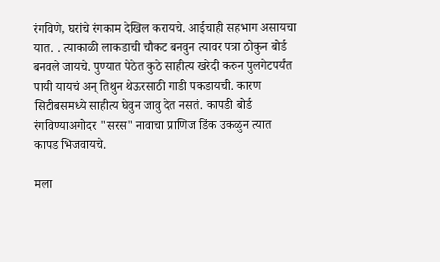रंगविणे, घरांचे रंगकाम देखिल करायचे. आईचाही सहभाग असायचा यात. . त्याकाळी लाकडाची चौकट बनवुन त्यावर पत्रा ठोकुन बोर्ड बनवले जायचे. पुण्यात पेठेत कुठे साहीत्य खरेदी करुन पुलगेटपर्यंत पायी यायचं अन् तिथुन थेऊरसाठी गाडी पकडायची. कारण सिटीबसमध्ये साहीत्य घेवुन जावु देत नसतं. कापडी बोर्ड रंगविण्याअगोदर "सरस" नावाचा प्राणिज डिंक उकळुन त्यात कापड भिजवायचे.

मला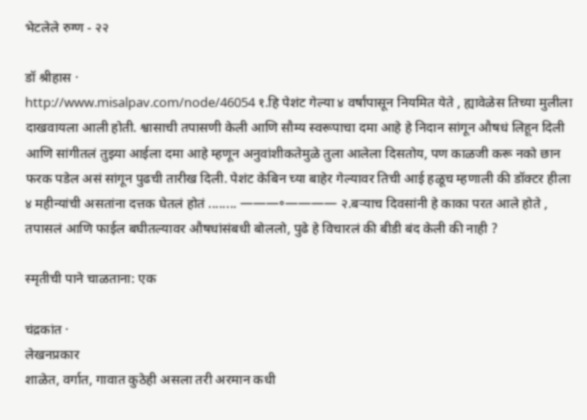भेटलेले रुग्ण - २२

डॉ श्रीहास ·
http://www.misalpav.com/node/46054 १.हि पेशंट गेल्या ४ वर्षांपासून नियमित येते , ह्यावेळेस तिच्या मुलीला दाखवायला आली होती. श्वासाची तपासणी केली आणि सौम्य स्वरूपाचा दमा आहे हे निदान सांगून औषधं लिहून दिली आणि सांगीतलं तुझ्या आईला दमा आहे म्हणून अनुवांशीकतेमुळे तुला आलेला दिसतोय, पण काळजी करू नको छान फरक पडेल असं सांगून पुढची तारीख दिली. पेशंट केबिन च्या बाहेर गेल्यावर तिची आई हळूच म्हणाली की डॉक्टर हीला ४ महीन्यांची असतांना दत्तक घेतलं होतं ........ ———॰———— २.बऱ्याच दिवसांनी हे काका परत आले होते , तपासलं आणि फाईल बघीतल्यावर औषधांसंबधी बोललो, पुढे हे विचारलं की बीडी बंद केली की नाही ?

स्मृतीची पाने चाळताना: एक

चंद्रकांत ·
लेखनप्रकार
शाळेत, वर्गात, गावात कुठेही असला तरी अरमान कधी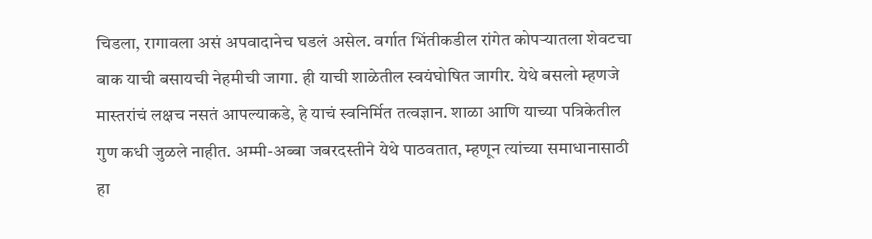चिडला, रागावला असं अपवादानेच घडलं असेल. वर्गात भिंतीकडील रांगेत कोपऱ्यातला शेवटचा बाक याची बसायची नेहमीची जागा. ही याची शाळेतील स्वयंघोषित जागीर. येथे बसलो म्हणजे मास्तरांचं लक्षच नसतं आपल्याकडे, हे याचं स्वनिर्मित तत्वज्ञान. शाळा आणि याच्या पत्रिकेतील गुण कधी जुळले नाहीत. अम्मी-अब्बा जबरदस्तीने येथे पाठवतात, म्हणून त्यांच्या समाधानासाठी हा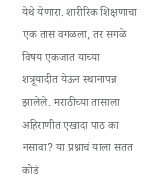येथे येणारा. शारीरिक शिक्षणाचा एक तास वगळला, तर सगळे विषय एकजात याच्या शत्रूयादीत येऊन स्थानापन्न झालेले. मराठीच्या तासाला अहिराणीत एखादा पाठ का नसावा? या प्रश्नाचं याला सतत कोडं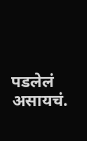पडलेलं असायचं.